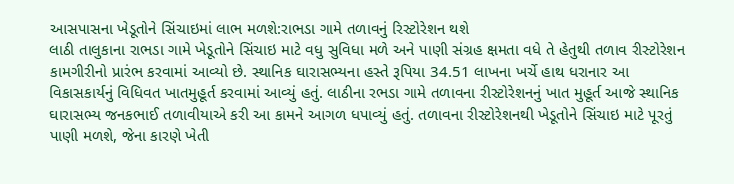આસપાસના ખેડૂતોને સિંચાઇમાં લાભ મળશે:રાભડા ગામે તળાવનું રિસ્ટોરેશન થશે
લાઠી તાલુકાના રાભડા ગામે ખેડૂતોને સિંચાઇ માટે વધુ સુવિધા મળે અને પાણી સંગ્રહ ક્ષમતા વધે તે હેતુથી તળાવ રીસ્ટોરેશન કામગીરીનો પ્રારંભ કરવામાં આવ્યો છે. સ્થાનિક ઘારાસભ્યના હસ્તે રૂપિયા 34.51 લાખના ખર્ચે હાથ ધરાનાર આ વિકાસકાર્યનું વિધિવત ખાતમુહૂર્ત કરવામાં આવ્યું હતું. લાઠીના રભડા ગામે તળાવના રીસ્ટોરેશનનું ખાત મુહૂર્ત આજે સ્થાનિક ઘારાસભ્ય જનકભાઈ તળાવીયાએ કરી આ કામને આગળ ધપાવ્યું હતું. તળાવના રીસ્ટોરેશનથી ખેડૂતોને સિંચાઇ માટે પૂરતું પાણી મળશે, જેના કારણે ખેતી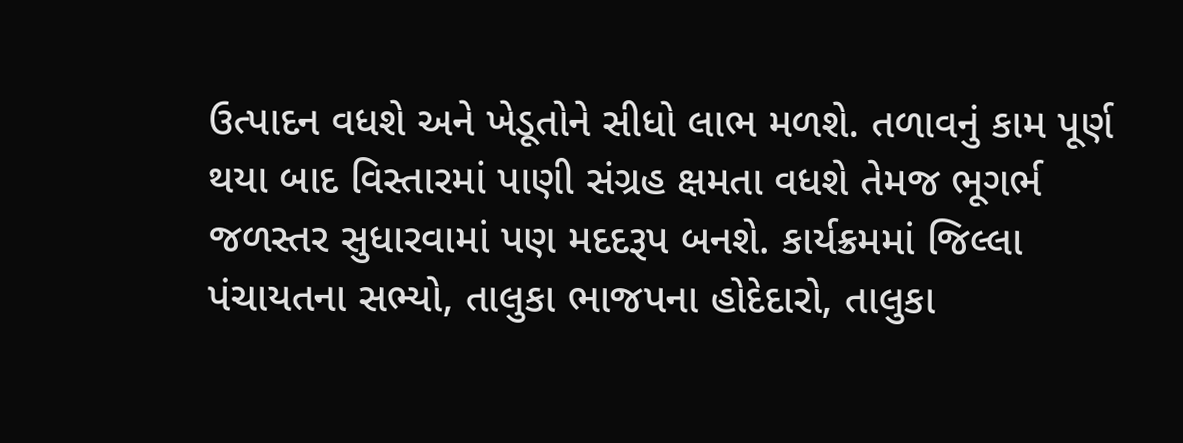ઉત્પાદન વધશે અને ખેડૂતોને સીધો લાભ મળશે. તળાવનું કામ પૂર્ણ થયા બાદ વિસ્તારમાં પાણી સંગ્રહ ક્ષમતા વધશે તેમજ ભૂગર્ભ જળસ્તર સુધારવામાં પણ મદદરૂપ બનશે. કાર્યક્રમમાં જિલ્લા પંચાયતના સભ્યો, તાલુકા ભાજપના હોદેદારો, તાલુકા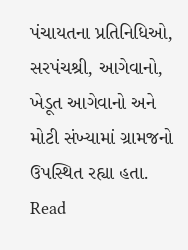પંચાયતના પ્રતિનિધિઓ, સરપંચશ્રી, આગેવાનો, ખેડૂત આગેવાનો અને મોટી સંખ્યામાં ગ્રામજનો ઉપસ્થિત રહ્યા હતા.
Read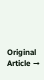Original Article →